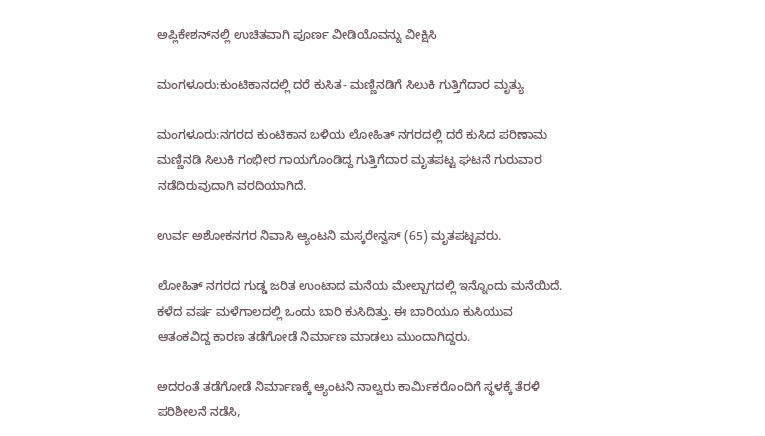ಅಪ್ಲಿಕೇಶನ್‌ನಲ್ಲಿ ಉಚಿತವಾಗಿ ಪೂರ್ಣ ವೀಡಿಯೊವನ್ನು ವೀಕ್ಷಿಸಿ

ಮಂಗಳೂರು:ಕುಂಟಿಕಾನದಲ್ಲಿ ದರೆ ಕುಸಿತ- ಮಣ್ಣಿನಡಿಗೆ ಸಿಲುಕಿ ಗುತ್ತಿಗೆದಾರ ಮೃತ್ಯು

ಮಂಗಳೂರು:ನಗರದ ಕುಂಟಿಕಾನ ಬಳಿಯ ಲೋಹಿತ್ ನಗರದಲ್ಲಿ ದರೆ ಕುಸಿದ ಪರಿಣಾಮ ಮಣ್ಣಿನಡಿ ಸಿಲುಕಿ ಗಂಭೀರ ಗಾಯಗೊಂಡಿದ್ದ ಗುತ್ತಿಗೆದಾರ ಮೃತಪಟ್ಟ ಘಟನೆ ಗುರುವಾರ ನಡೆದಿರುವುದಾಗಿ ವರದಿಯಾಗಿದೆ.

ಉರ್ವ ಅಶೋಕನಗರ ನಿವಾಸಿ ಆ್ಯಂಟನಿ ಮಸ್ಕರೇನ್ವಸ್ (65) ಮೃತಪಟ್ಟವರು.

ಲೋಹಿತ್‌ ನಗರದ ಗುಡ್ಡ ಜರಿತ ಉಂಟಾದ ಮನೆಯ ಮೇಲ್ಬಾಗದಲ್ಲಿ ಇನ್ನೊಂದು ಮನೆಯಿದೆ. ಕಳೆದ ವರ್ಷ ಮಳೆಗಾಲದಲ್ಲಿ ಒಂದು ಬಾರಿ ಕುಸಿದಿತ್ತು. ಈ ಬಾರಿಯೂ ಕುಸಿಯುವ ಆತಂಕವಿದ್ದ ಕಾರಣ ತಡೆಗೋಡೆ ನಿರ್ಮಾಣ ಮಾಡಲು ಮುಂದಾಗಿದ್ದರು.

ಅದರಂತೆ ತಡೆಗೋಡೆ ನಿರ್ಮಾಣಕ್ಕೆ ಆ್ಯಂಟನಿ ನಾಲ್ವರು ಕಾರ್ಮಿಕರೊಂದಿಗೆ ಸ್ಥಳಕ್ಕೆ ತೆರಳಿ ಪರಿಶೀಲನೆ ನಡೆಸಿ,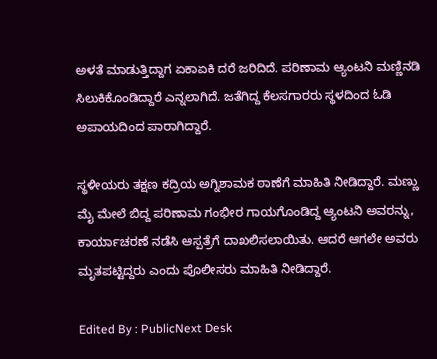ಅಳತೆ ಮಾಡುತ್ತಿದ್ದಾಗ ಏಕಾಏಕಿ ದರೆ ಜರಿದಿದೆ. ಪರಿಣಾಮ ಆ್ಯಂಟನಿ ಮಣ್ಣಿನಡಿ ಸಿಲುಕಿಕೊಂಡಿದ್ದಾರೆ ಎನ್ನಲಾಗಿದೆ. ಜತೆಗಿದ್ದ ಕೆಲಸಗಾರರು ಸ್ಥಳದಿಂದ ಓಡಿ ಅಪಾಯದಿಂದ ಪಾರಾಗಿದ್ದಾರೆ.

ಸ್ಥಳೀಯರು ತಕ್ಷಣ ಕದ್ರಿಯ ಅಗ್ನಿಶಾಮಕ ಠಾಣೆಗೆ ಮಾಹಿತಿ ನೀಡಿದ್ದಾರೆ. ಮಣ್ಣು ಮೈ ಮೇಲೆ ಬಿದ್ದ ಪರಿಣಾಮ ಗಂಭೀರ ಗಾಯಗೊಂಡಿದ್ದ ಆ್ಯಂಟನಿ ಅವರನ್ನು, ಕಾರ್ಯಾಚರಣೆ ನಡೆಸಿ ಆಸ್ಪತ್ರೆಗೆ ದಾಖಲಿಸಲಾಯಿತು. ಆದರೆ ಆಗಲೇ ಅವರು ಮೃತಪಟ್ಟಿದ್ದರು ಎಂದು ಪೊಲೀಸರು ಮಾಹಿತಿ ನೀಡಿದ್ದಾರೆ.

Edited By : PublicNext Desk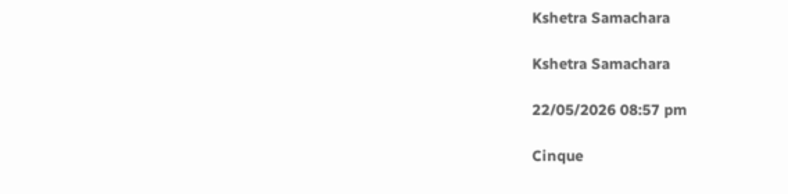Kshetra Samachara

Kshetra Samachara

22/05/2026 08:57 pm

Cinque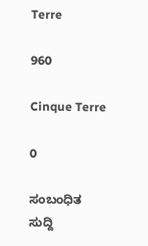Terre

960

Cinque Terre

0

ಸಂಬಂಧಿತ ಸುದ್ದಿ